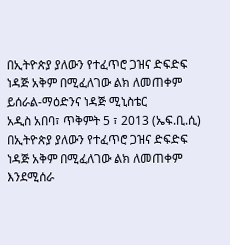በኢትዮጵያ ያለውን የተፈጥሮ ጋዝና ድፍድፍ ነዳጅ አቅም በሚፈለገው ልክ ለመጠቀም ይሰራል-ማዕድንና ነዳጅ ሚኒስቴር
አዲስ አበባ፣ ጥቅምት 5 ፣ 2013 (ኤፍ.ቢ.ሲ) በኢትዮጵያ ያለውን የተፈጥሮ ጋዝና ድፍድፍ ነዳጅ አቅም በሚፈለገው ልክ ለመጠቀም እንደሚሰራ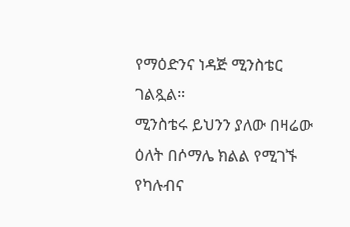የማዕድንና ነዳጅ ሚንስቴር ገልጿል።
ሚንስቴሩ ይህንን ያለው በዛሬው ዕለት በሶማሌ ክልል የሚገኙ የካሉብና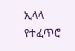ኢላላ የተፈጥሮ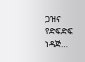ጋዝና የድፍድፍ ነዳጅ…